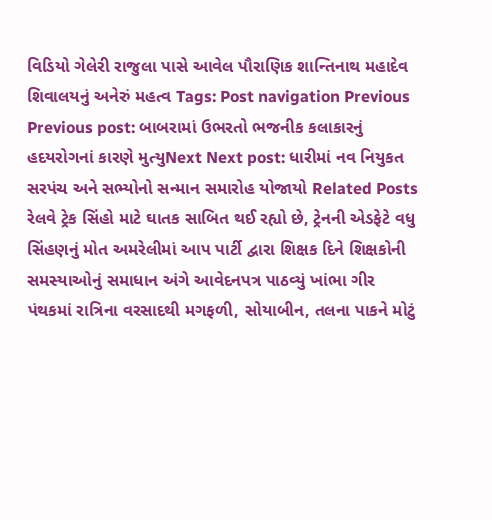વિડિયો ગેલેરી રાજુલા પાસે આવેલ પૌરાણિક શાન્તિનાથ મહાદેવ શિવાલયનું અનેરું મહત્વ Tags: Post navigation Previous Previous post: બાબરામાં ઉભરતો ભજનીક કલાકારનું હદયરોગનાં કારણે મુત્યુNext Next post: ધારીમાં નવ નિયુકત સરપંચ અને સભ્યોનો સન્માન સમારોહ યોજાયો Related Posts રેલવે ટ્રેક સિંહો માટે ઘાતક સાબિત થઈ રહ્યો છે, ટ્રેનની એડફેટે વધુ સિંહણનું મોત અમરેલીમાં આપ પાર્ટી દ્વારા શિક્ષક દિને શિક્ષકોની સમસ્યાઓનું સમાધાન અંગે આવેદનપત્ર પાઠવ્યું ખાંભા ગીર પંથકમાં રાત્રિના વરસાદથી મગફળી, સોયાબીન, તલના પાકને મોટું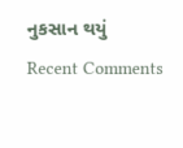નુકસાન થયું
Recent Comments